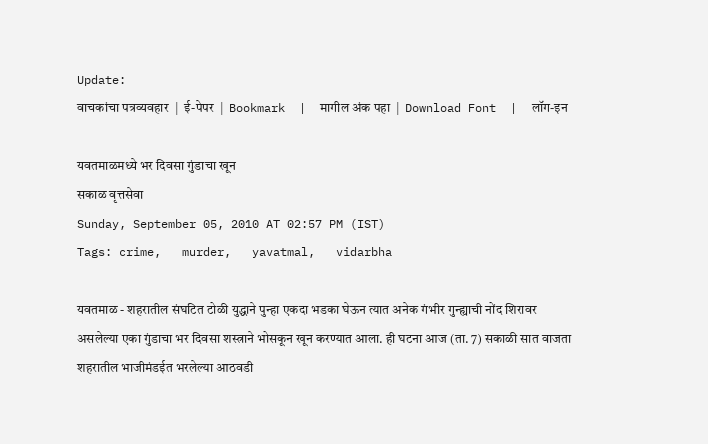Update:
वाचकांचा पत्रव्यवहार  |  ई-पेपर  |  Bookmark  |  मागील अंक पहा  |  Download Font  |  लॉग-इन

यवतमाळमध्ये भर दिवसा गुंडाचा खून
सकाळ वृत्तसेवा
Sunday, September 05, 2010 AT 02:57 PM (IST)
Tags: crime,   murder,   yavatmal,   vidarbha

यवतमाळ - शहरातील संघटित टोळी युद्धाने पुन्हा एकदा भडका घेऊन त्यात अनेक गंभीर गुन्ह्याची नोंद शिरावर असलेल्या एका गुंडाचा भर दिवसा शस्त्राने भोसकून खून करण्यात आला. ही घटना आज (ता. 7) सकाळी सात वाजता शहरातील भाजीमंडईत भरलेल्या आठवडी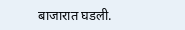बाजारात घडली.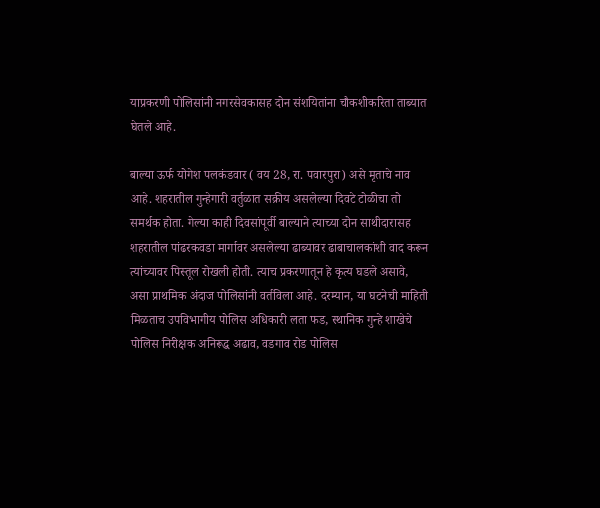याप्रकरणी पोलिसांनी नगरसेवकासह दोन संशयितांना चौकशीकरिता ताब्यात घेतले आहे.

बाल्या ऊर्फ योगेश पलकंडवार ( वय 28, रा. पवारपुरा) असे मृताचे नाव आहे. शहरातील गुन्हेगारी वर्तुळात सक्रीय असलेल्या दिवटे टोळीचा तो समर्थक होता. गेल्या काही दिवसांपूर्वी बाल्याने त्याच्या दोन साथीदारासह शहरातील पांढरकवडा मार्गावर असलेल्या ढाब्यावर ढाबाचालकांशी वाद करून त्यांच्यावर पिस्तूल रोखली होती. त्याच प्रकरणातून हे कृत्य घडले असावे, असा प्राथमिक अंदाज पोलिसांनी वर्तविला आहे. दरम्यान, या घटनेची माहिती मिळताच उपविभागीय पोलिस अधिकारी लता फड, स्थानिक गुन्हे शाखेचे पोलिस निरीक्षक अनिरूद्ध अढाव, वडगाव रोड पोलिस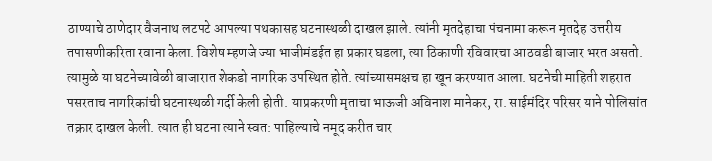ठाण्याचे ठाणेदार वैजनाथ लटपटे आपल्या पथकासह घटनास्थळी दाखल झाले. त्यांनी मृतदेहाचा पंचनामा करून मृतदेह उत्तरीय तपासणीकरिता रवाना केला. विशेष म्हणजे ज्या भाजीमंडईत हा प्रकार घडला, त्या ठिकाणी रविवारचा आठवडी बाजार भरत असतो. त्यामुळे या घटनेच्यावेळी बाजारात शेकडो नागरिक उपस्थित होते. त्यांच्यासमक्षच हा खून करण्यात आला. घटनेची माहिती शहरात पसरताच नागरिकांची घटनास्थळी गर्दी केली होती. याप्रकरणी मृताचा भाऊजी अविनाश मानेकर, रा. साईमंदिर परिसर याने पोलिसांत तक्रार दाखल केली. त्यात ही घटना त्याने स्वत: पाहिल्याचे नमूद करीत चार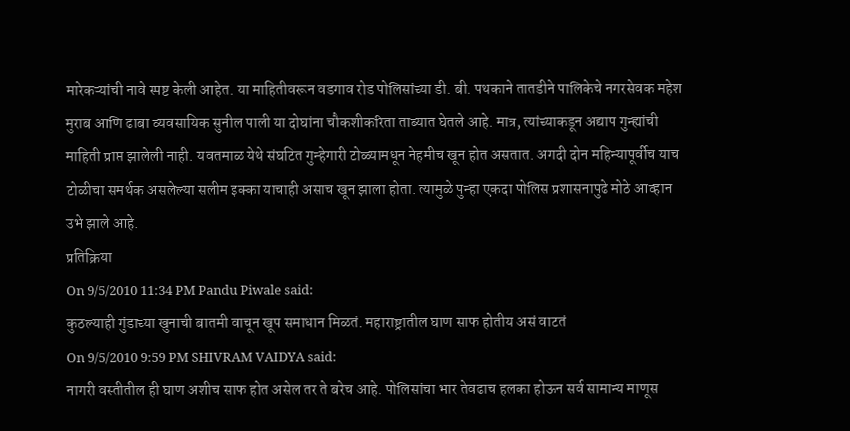मारेकऱ्यांची नावे स्पष्ट केली आहेत. या माहितीवरून वडगाव रोड पोलिसांच्या डी. बी. पथकाने तातडीने पालिकेचे नगरसेवक महेश मुराब आणि ढाबा व्यवसायिक सुनील पाली या दोघांना चौकशीकरिता ताब्यात घेतले आहे. मात्र, त्यांच्याकडून अद्याप गुन्ह्यांची माहिती प्राप्त झालेली नाही. यवतमाळ येथे संघटित गुन्हेगारी टोळ्यामधून नेहमीच खून होत असतात. अगदी दोन महिन्यापूर्वीच याच टोळीचा समर्थक असलेल्या सलीम इक्का याचाही असाच खून झाला होता. त्यामुळे पुन्हा एकदा पोलिस प्रशासनापुढे मोठे आव्हान उभे झाले आहे.
प्रतिक्रिया
On 9/5/2010 11:34 PM Pandu Piwale said:
कुठल्याही गुंडाच्या खुनाची बातमी वाचून खूप समाधान मिळतं. महाराष्ट्रातील घाण साफ होतीय असं वाटतं
On 9/5/2010 9:59 PM SHIVRAM VAIDYA said:
नागरी वस्तीतील ही घाण अशीच साफ होत असेल तर ते बरेच आहे. पोलिसांचा भार तेवढाच हलका होऊन सर्व सामान्य माणूस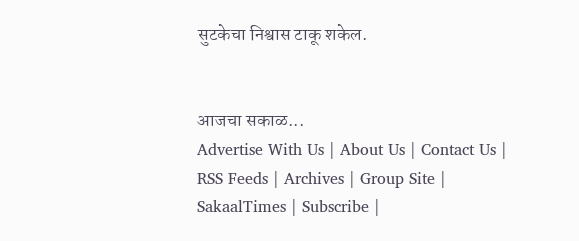सुटकेचा निश्वास टाकू शकेल.


आजचा सकाळ...
Advertise With Us | About Us | Contact Us | RSS Feeds | Archives | Group Site | SakaalTimes | Subscribe |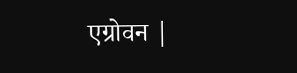एग्रोवन |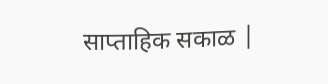साप्ताहिक सकाळ |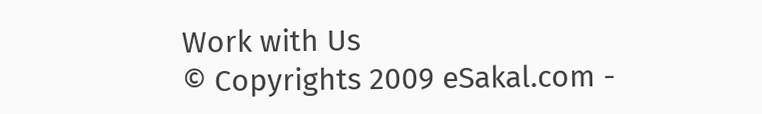Work with Us
© Copyrights 2009 eSakal.com -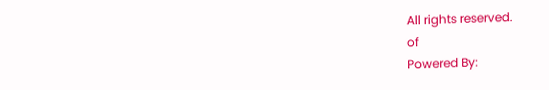All rights reserved.
of
Powered By: